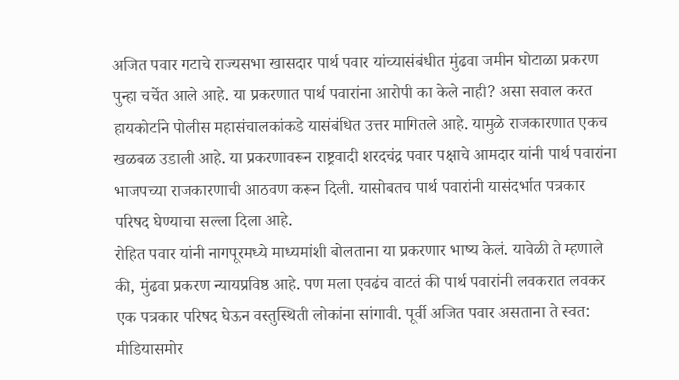अजित पवार गटाचे राज्यसभा खासदार पार्थ पवार यांच्यासंबंधीत मुंढवा जमीन घोटाळा प्रकरण पुन्हा चर्चेत आले आहे. या प्रकरणात पार्थ पवारांना आरोपी का केले नाही? असा सवाल करत हायकोर्टाने पोलीस महासंचालकांकडे यासंबंधित उत्तर मागितले आहे. यामुळे राजकारणात एकच खळबळ उडाली आहे. या प्रकरणावरून राष्ट्रवादी शरदचंद्र पवार पक्षाचे आमदार यांनी पार्थ पवारांना भाजपच्या राजकारणाची आठवण करून दिली. यासोबतच पार्थ पवारांनी यासंदर्भात पत्रकार परिषद घेण्याचा सल्ला दिला आहे.
रोहित पवार यांनी नागपूरमध्ये माध्यमांशी बोलताना या प्रकरणार भाष्य केलं. यावेळी ते म्हणाले की, मुंढवा प्रकरण न्यायप्रविष्ठ आहे. पण मला एवढंच वाटतं की पार्थ पवारांनी लवकरात लवकर एक पत्रकार परिषद घेऊन वस्तुस्थिती लोकांना सांगावी. पूर्वी अजित पवार असताना ते स्वत: मीडियासमोर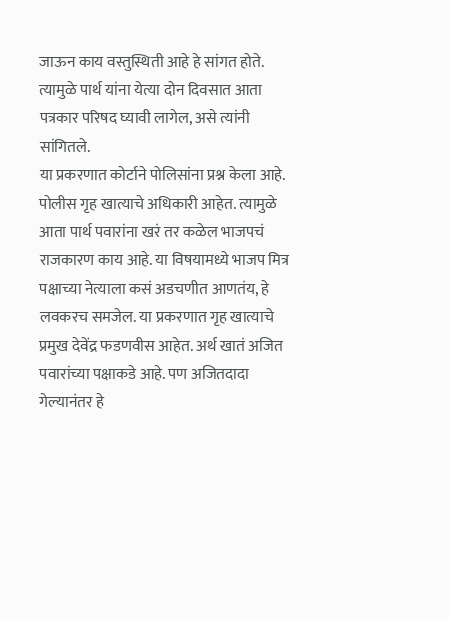जाऊन काय वस्तुस्थिती आहे हे सांगत होते. त्यामुळे पार्थ यांना येत्या दोन दिवसात आता पत्रकार परिषद घ्यावी लागेल, असे त्यांनी सांगितले.
या प्रकरणात कोर्टाने पोलिसांना प्रश्न केला आहे. पोलीस गृह खात्याचे अधिकारी आहेत. त्यामुळे आता पार्थ पवारांना खरं तर कळेल भाजपचं राजकारण काय आहे. या विषयामध्ये भाजप मित्र पक्षाच्या नेत्याला कसं अडचणीत आणतंय, हे लवकरच समजेल. या प्रकरणात गृह खात्याचे प्रमुख देवेंद्र फडणवीस आहेत. अर्थ खातं अजित पवारांच्या पक्षाकडे आहे. पण अजितदादा गेल्यानंतर हे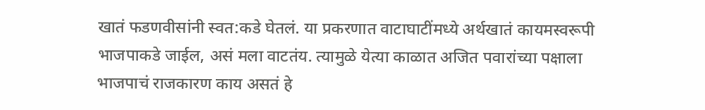खातं फडणवीसांनी स्वत:कडे घेतलं. या प्रकरणात वाटाघाटींमध्ये अर्थखातं कायमस्वरूपी भाजपाकडे जाईल, असं मला वाटतंय. त्यामुळे येत्या काळात अजित पवारांच्या पक्षाला भाजपाचं राजकारण काय असतं हे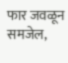फार जवळून समजेल,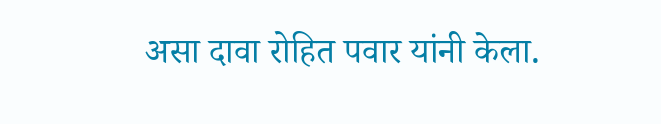असा दावा रोहित पवार यांनी केला.